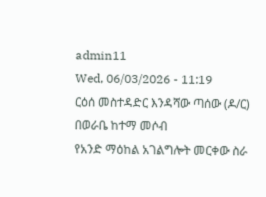admin11
Wed, 06/03/2026 - 11:19
ርዕሰ መስተዳድር እንዳሻው ጣሰው (ዶ/ር) በወራቤ ከተማ መሶብ
የአንድ ማዕከል አገልግሎት መርቀው ስራ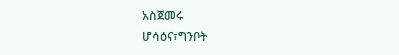አስጀመሩ
ሆሳዕና፣ግንቦት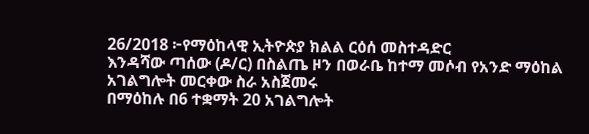26/2018 ፦የማዕከላዊ ኢትዮጵያ ክልል ርዕሰ መስተዳድር
እንዳሻው ጣሰው (ዶ/ር) በስልጤ ዞን በወራቤ ከተማ መሶብ የአንድ ማዕከል
አገልግሎት መርቀው ስራ አስጀመሩ
በማዕከሉ በ6 ተቋማት 20 አገልግሎት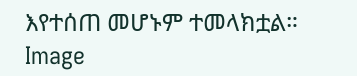እየተሰጠ መሆኑም ተመላክቷል።
Image